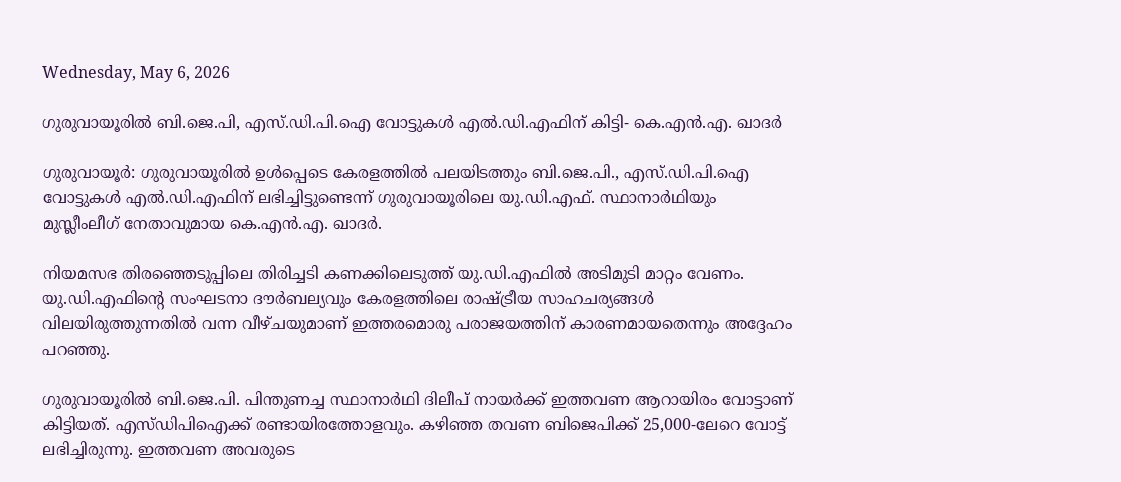Wednesday, May 6, 2026

ഗുരുവായൂരില്‍ ബി.ജെ.പി, എസ്.ഡി.പി.ഐ വോട്ടുകള്‍ എല്‍.ഡി.എഫിന് കിട്ടി- കെ.എന്‍.എ. ഖാദര്‍

ഗുരുവായൂർ: ഗുരുവായൂരിൽ ഉൾപ്പെടെ കേരളത്തിൽ പലയിടത്തും ബി.ജെ.പി., എസ്.ഡി.പി.ഐ വോട്ടുകൾ എൽ.ഡി.എഫിന് ലഭിച്ചിട്ടുണ്ടെന്ന് ഗുരുവായൂരിലെ യു.ഡി.എഫ്. സ്ഥാനാർഥിയും മുസ്ലീംലീഗ് നേതാവുമായ കെ.എൻ.എ. ഖാദർ.

നിയമസഭ തിരഞ്ഞെടുപ്പിലെ തിരിച്ചടി കണക്കിലെടുത്ത് യു.ഡി.എഫിൽ അടിമുടി മാറ്റം വേണം. യു.ഡി.എഫിന്റെ സംഘടനാ ദൗർബല്യവും കേരളത്തിലെ രാഷ്ട്രീയ സാഹചര്യങ്ങൾ വിലയിരുത്തുന്നതിൽ വന്ന വീഴ്ചയുമാണ് ഇത്തരമൊരു പരാജയത്തിന് കാരണമായതെന്നും അദ്ദേഹം പറഞ്ഞു.

ഗുരുവായൂരിൽ ബി.ജെ.പി. പിന്തുണച്ച സ്ഥാനാർഥി ദിലീപ് നായർക്ക് ഇത്തവണ ആറായിരം വോട്ടാണ് കിട്ടിയത്. എസ്ഡിപിഐക്ക് രണ്ടായിരത്തോളവും. കഴിഞ്ഞ തവണ ബിജെപിക്ക് 25,000-ലേറെ വോട്ട് ലഭിച്ചിരുന്നു. ഇത്തവണ അവരുടെ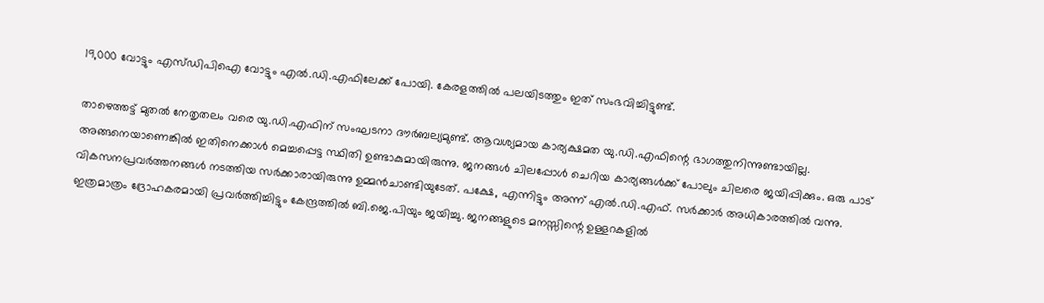19,000 വോട്ടും എസ്ഡിപിഐ വോട്ടും എൽ.ഡി.എഫിലേക്ക് പോയി. കേരളത്തിൽ പലയിടത്തും ഇത് സംഭവിച്ചിട്ടുണ്ട്.

താഴെത്തട്ട് മുതൽ നേതൃതലം വരെ യു.ഡി.എഫിന് സംഘടനാ ദൗർബല്യമുണ്ട്. ആവശ്യമായ കാര്യക്ഷമത യു.ഡി.എഫിന്റെ ഭാഗത്തുനിന്നുണ്ടായില്ല. അങ്ങനെയാണെങ്കിൽ ഇതിനെക്കാൾ മെച്ചപ്പെട്ട സ്ഥിതി ഉണ്ടാകുമായിരുന്നു. ജനങ്ങൾ ചിലപ്പോൾ ചെറിയ കാര്യങ്ങൾക്ക് പോലും ചിലരെ ജയിപ്പിക്കും. ഒരു പാട് വികസനപ്രവർത്തനങ്ങൾ നടത്തിയ സർക്കാരായിരുന്നു ഉമ്മൻചാണ്ടിയുടേത്. പക്ഷേ, എന്നിട്ടും അന്ന് എൽ.ഡി.എഫ്. സർക്കാർ അധികാരത്തിൽ വന്നു. ഇത്രമാത്രം ദ്രോഹകരമായി പ്രവർത്തിച്ചിട്ടും കേന്ദ്രത്തിൽ ബി.ജെ.പിയും ജയിച്ചു. ജനങ്ങളുടെ മനസ്സിന്റെ ഉള്ളറകളിൽ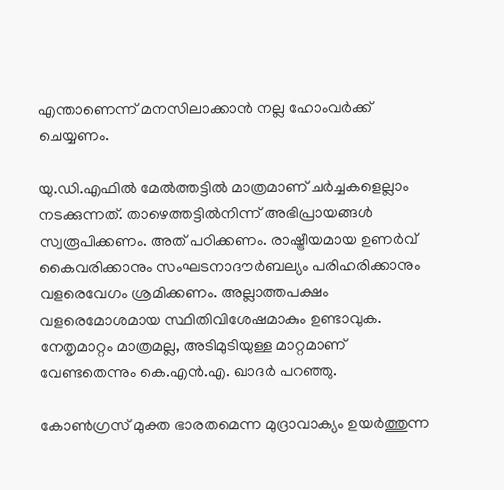എന്താണെന്ന് മനസിലാക്കാൻ നല്ല ഹോംവർക്ക് ചെയ്യണം.

യു.ഡി.എഫിൽ മേൽത്തട്ടിൽ മാത്രമാണ് ചർച്ചകളെല്ലാം നടക്കുന്നത്. താഴെത്തട്ടിൽനിന്ന് അഭിപ്രായങ്ങൾ സ്വരൂപിക്കണം. അത് പഠിക്കണം. രാഷ്ട്രീയമായ ഉണർവ് കൈവരിക്കാനും സംഘടനാദൗർബല്യം പരിഹരിക്കാനും വളരെവേഗം ശ്രമിക്കണം. അല്ലാത്തപക്ഷം വളരെമോശമായ സ്ഥിതിവിശേഷമാകും ഉണ്ടാവുക. നേതൃമാറ്റം മാത്രമല്ല, അടിമുടിയുള്ള മാറ്റമാണ് വേണ്ടതെന്നും കെ.എൻ.എ. ഖാദർ പറഞ്ഞു.

കോൺഗ്രസ് മുക്ത ഭാരതമെന്ന മുദ്രാവാക്യം ഉയർത്തുന്ന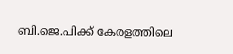ബി.ജെ.പിക്ക് കേരളത്തിലെ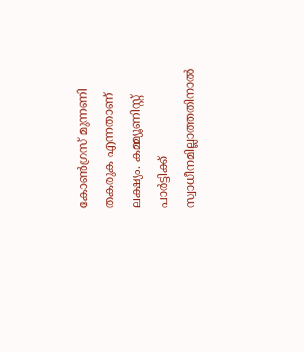കോൺഗ്രസ് മുന്നണി തകരുക എന്നതാണ് ലക്ഷ്യം. കമ്മ്യൂണിസ്റ്റ് പാർട്ടിക്ക് സ്വാധീനമില്ലാത്തതിനാൽ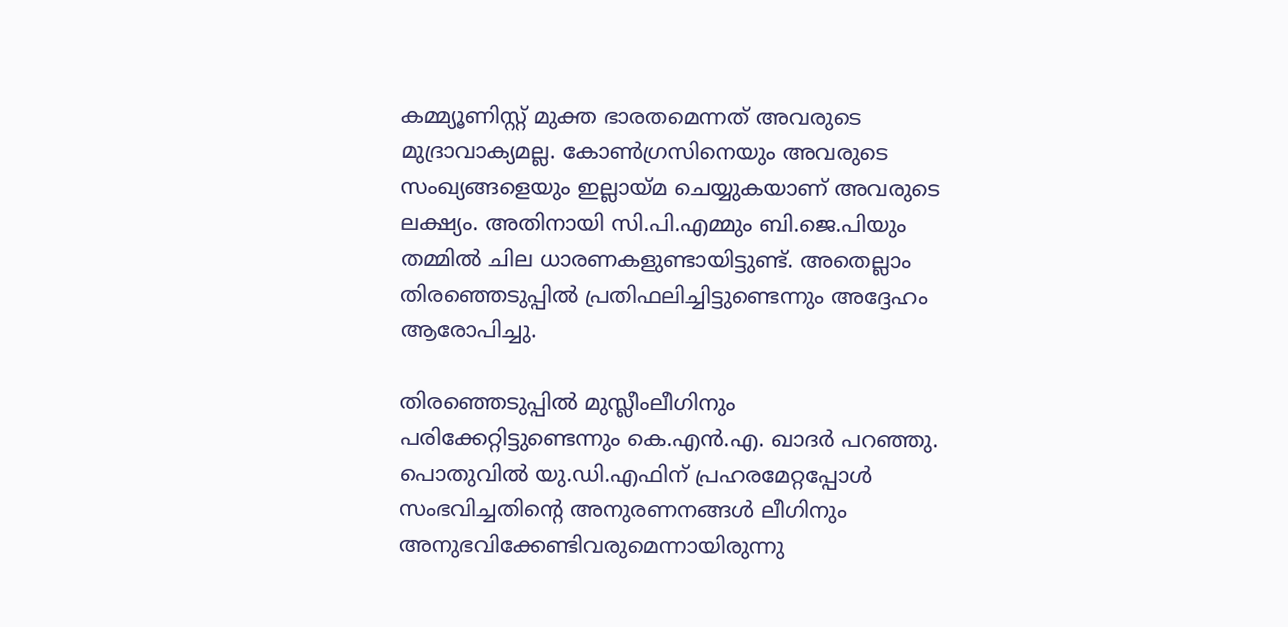കമ്മ്യൂണിസ്റ്റ് മുക്ത ഭാരതമെന്നത് അവരുടെ മുദ്രാവാക്യമല്ല. കോൺഗ്രസിനെയും അവരുടെ സംഖ്യങ്ങളെയും ഇല്ലായ്മ ചെയ്യുകയാണ് അവരുടെ ലക്ഷ്യം. അതിനായി സി.പി.എമ്മും ബി.ജെ.പിയും തമ്മിൽ ചില ധാരണകളുണ്ടായിട്ടുണ്ട്. അതെല്ലാം തിരഞ്ഞെടുപ്പിൽ പ്രതിഫലിച്ചിട്ടുണ്ടെന്നും അദ്ദേഹം ആരോപിച്ചു.

തിരഞ്ഞെടുപ്പിൽ മുസ്ലീംലീഗിനും പരിക്കേറ്റിട്ടുണ്ടെന്നും കെ.എൻ.എ. ഖാദർ പറഞ്ഞു. പൊതുവിൽ യു.ഡി.എഫിന് പ്രഹരമേറ്റപ്പോൾ സംഭവിച്ചതിന്റെ അനുരണനങ്ങൾ ലീഗിനും അനുഭവിക്കേണ്ടിവരുമെന്നായിരുന്നു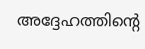അദ്ദേഹത്തിന്റെ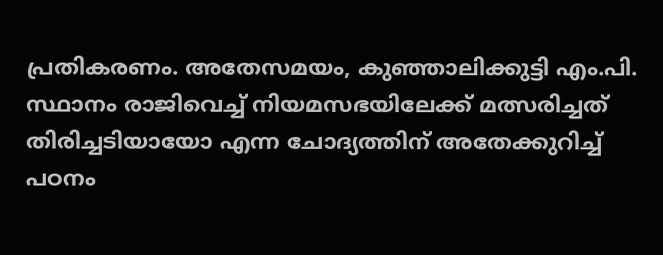പ്രതികരണം. അതേസമയം, കുഞ്ഞാലിക്കുട്ടി എം.പി. സ്ഥാനം രാജിവെച്ച് നിയമസഭയിലേക്ക് മത്സരിച്ചത് തിരിച്ചടിയായോ എന്ന ചോദ്യത്തിന് അതേക്കുറിച്ച് പഠനം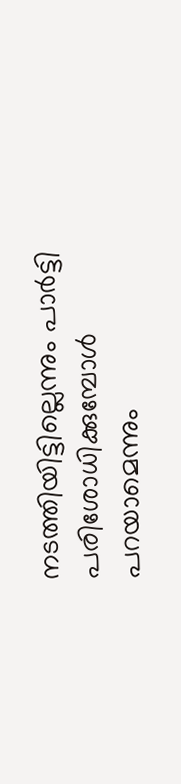നടത്തിയിട്ടില്ലെന്നും പാർട്ടി പരിശോധിക്കുമ്പോൾ പറയാമെന്നും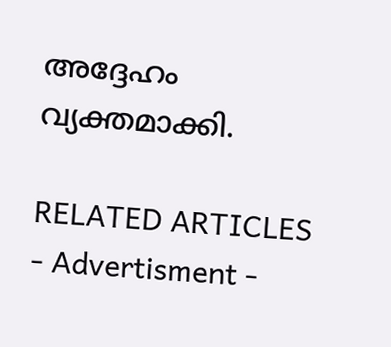അദ്ദേഹം വ്യക്തമാക്കി.

RELATED ARTICLES
- Advertisment -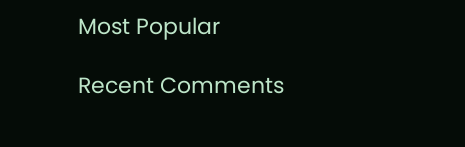Most Popular

Recent Comments